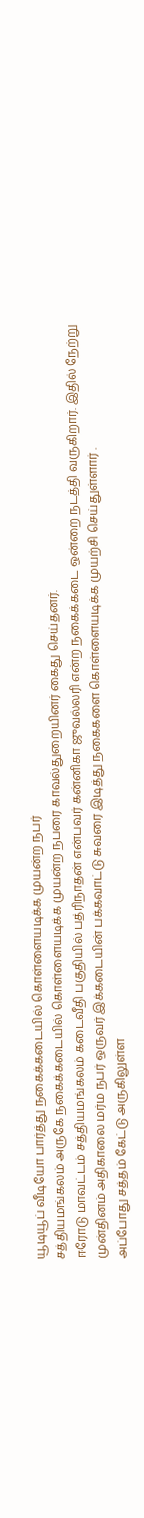யூடியூப் வீடியோ பார்த்து நகைக்கடையில் கொள்ளையடிக்க முயன்ற நபர்
சத்தியமங்கலம் அருகே நகைக்கடையில் கொள்ளையடிக்க முயன்ற நபரை காவல்துறையினர் கைது செய்தனர்.
ஈரோடு மாவட்டம் சத்தியமங்கலம் கடைவீதி பகுதியில் பத்ரிநாதன் என்பவர் கன்னிகா ஜுவல்லரி என்ற நகைக்கடை ஒன்றை நடத்தி வருகிறார். இதில் நேற்று முன்தினம் அதிகாலை மர்ம நபர் ஒருவர் இக்கடையின் பக்கவாட்டு சுவரை இடித்து நகைகளை கொள்ளையடிக்க முயற்சி செய்துள்ளார் .
அப்போது சத்தம் கேட்டு அருகிலுள்ள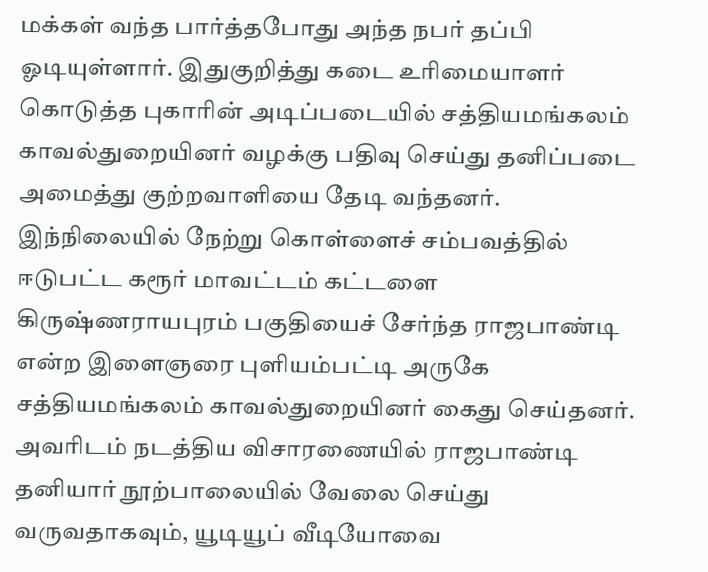மக்கள் வந்த பார்த்தபோது அந்த நபர் தப்பி ஓடியுள்ளார். இதுகுறித்து கடை உரிமையாளர் கொடுத்த புகாரின் அடிப்படையில் சத்தியமங்கலம் காவல்துறையினர் வழக்கு பதிவு செய்து தனிப்படை அமைத்து குற்றவாளியை தேடி வந்தனர்.
இந்நிலையில் நேற்று கொள்ளைச் சம்பவத்தில் ஈடுபட்ட கரூர் மாவட்டம் கட்டளை கிருஷ்ணராயபுரம் பகுதியைச் சேர்ந்த ராஜபாண்டி என்ற இளைஞரை புளியம்பட்டி அருகே சத்தியமங்கலம் காவல்துறையினர் கைது செய்தனர்.
அவரிடம் நடத்திய விசாரணையில் ராஜபாண்டி தனியார் நூற்பாலையில் வேலை செய்து வருவதாகவும், யூடியூப் வீடியோவை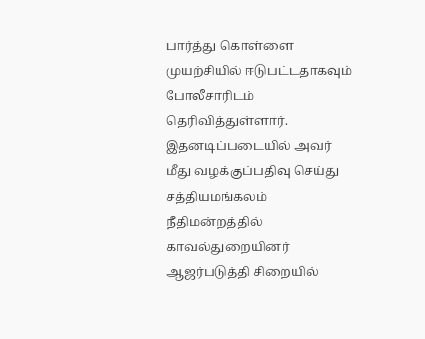பார்த்து கொள்ளை முயற்சியில் ஈடுபட்டதாகவும் போலீசாரிடம் தெரிவித்துள்ளார். இதனடிப்படையில் அவர் மீது வழக்குப்பதிவு செய்து சத்தியமங்கலம் நீதிமன்றத்தில் காவல்துறையினர் ஆஜர்படுத்தி சிறையில்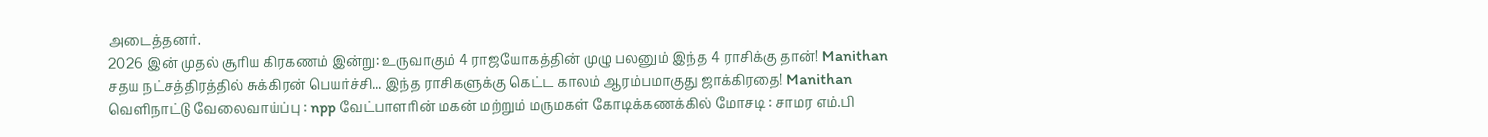அடைத்தனர்.
2026 இன் முதல் சூரிய கிரகணம் இன்று: உருவாகும் 4 ராஜயோகத்தின் முழு பலனும் இந்த 4 ராசிக்கு தான்! Manithan
சதய நட்சத்திரத்தில் சுக்கிரன் பெயர்ச்சி... இந்த ராசிகளுக்கு கெட்ட காலம் ஆரம்பமாகுது ஜாக்கிரதை! Manithan
வெளிநாட்டு வேலைவாய்ப்பு : npp வேட்பாளரின் மகன் மற்றும் மருமகள் கோடிக்கணக்கில் மோசடி : சாமர எம்.பி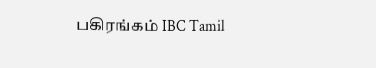பகிரங்கம் IBC Tamil